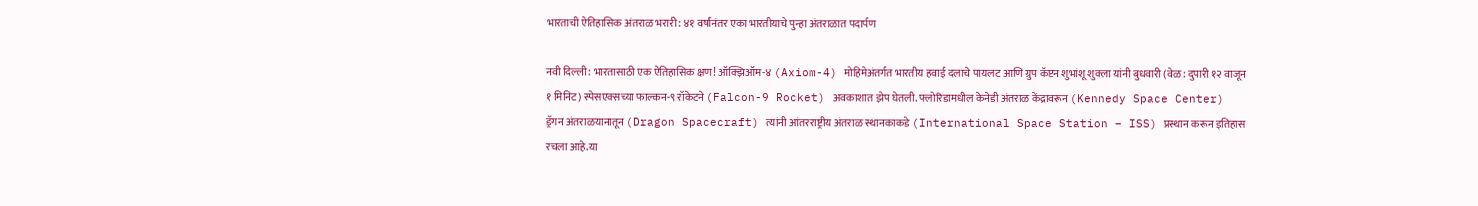भारताची ऐतिहासिक अंतराळ भरारी: ४१ वर्षांनंतर एका भारतीयाचे पुन्हा अंतराळात पदार्पण

नवी दिल्ली: भारतासाठी एक ऐतिहासिक क्षण! ऑक्झिऑम-४ (Axiom-4) मोहिमेअंतर्गत भारतीय हवाई दलाचे पायलट आणि ग्रुप कॅप्टन शुभांशू शुक्ला यांनी बुधवारी (वेळ: दुपारी १२ वाजून १ मिनिट) स्पेसएक्सच्या फाल्कन-९ रॉकेटने (Falcon-9 Rocket) अवकाशात झेप घेतली. फ्लोरिडामधील केनेडी अंतराळ केंद्रावरून (Kennedy Space Center) ड्रॅगन अंतराळयानातून (Dragon Spacecraft) त्यांनी आंतरराष्ट्रीय अंतराळ स्थानकाकडे (International Space Station – ISS) प्रस्थान करून इतिहास रचला आहे.या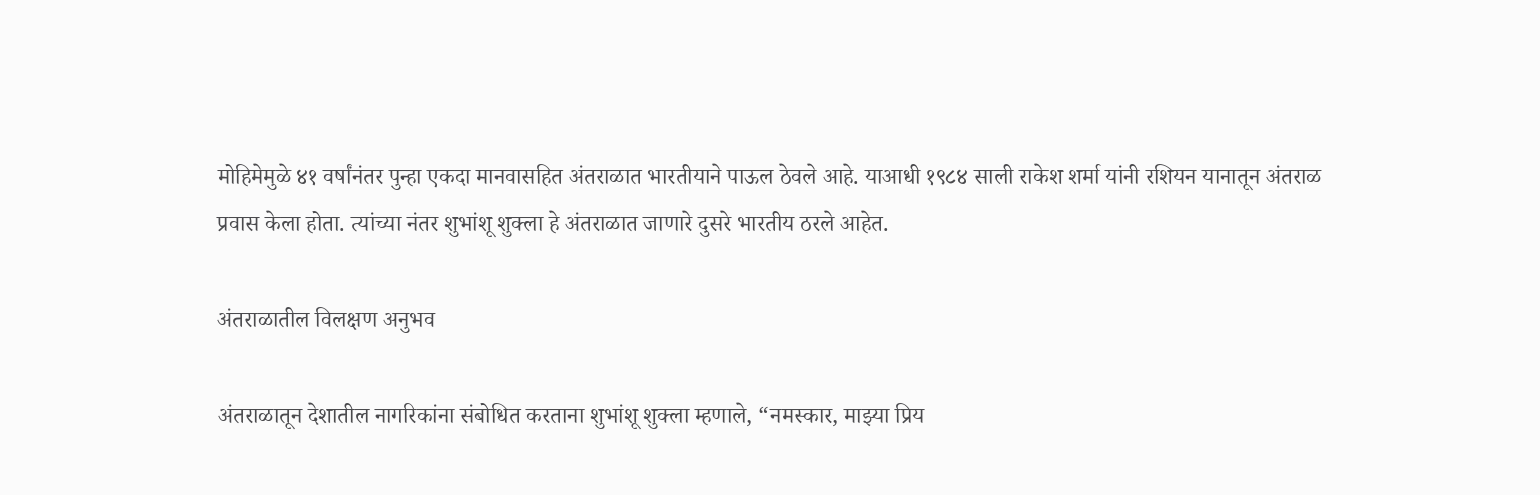मोहिमेमुळे ४१ वर्षांनंतर पुन्हा एकदा मानवासहित अंतराळात भारतीयाने पाऊल ठेवले आहे. याआधी १९८४ साली राकेश शर्मा यांनी रशियन यानातून अंतराळ प्रवास केला होता. त्यांच्या नंतर शुभांशू शुक्ला हे अंतराळात जाणारे दुसरे भारतीय ठरले आहेत.

अंतराळातील विलक्षण अनुभव

अंतराळातून देशातील नागरिकांना संबोधित करताना शुभांशू शुक्ला म्हणाले, “नमस्कार, माझ्या प्रिय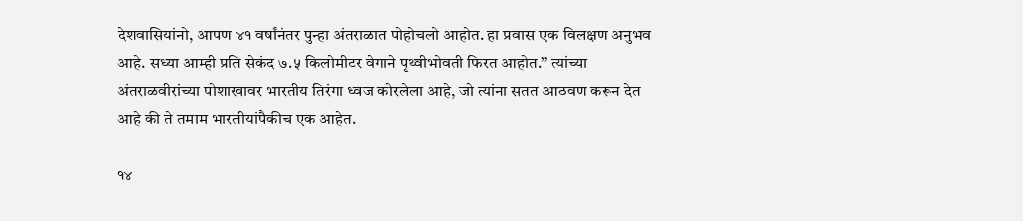देशवासियांनो, आपण ४१ वर्षांनंतर पुन्हा अंतराळात पोहोचलो आहोत. हा प्रवास एक विलक्षण अनुभव आहे. सध्या आम्ही प्रति सेकंद ७.५ किलोमीटर वेगाने पृथ्वीभोवती फिरत आहोत.” त्यांच्या अंतराळवीरांच्या पोशाखावर भारतीय तिरंगा ध्वज कोरलेला आहे, जो त्यांना सतत आठवण करून देत आहे की ते तमाम भारतीयांपैकीच एक आहेत.

१४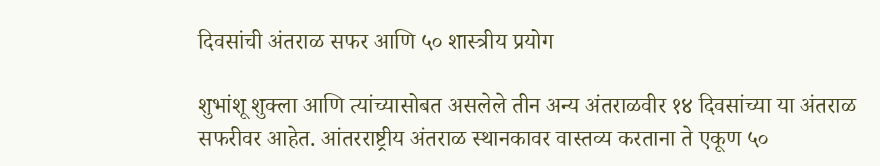दिवसांची अंतराळ सफर आणि ५० शास्त्रीय प्रयोग

शुभांशू शुक्ला आणि त्यांच्यासोबत असलेले तीन अन्य अंतराळवीर १४ दिवसांच्या या अंतराळ सफरीवर आहेत. आंतरराष्ट्रीय अंतराळ स्थानकावर वास्तव्य करताना ते एकूण ५०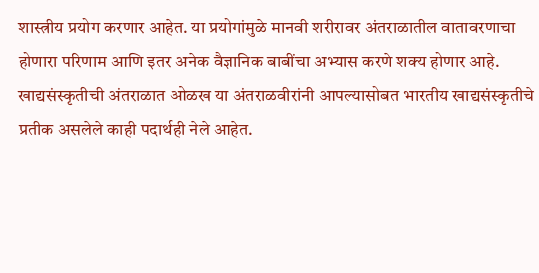शास्त्रीय प्रयोग करणार आहेत. या प्रयोगांमुळे मानवी शरीरावर अंतराळातील वातावरणाचा होणारा परिणाम आणि इतर अनेक वैज्ञानिक बाबींचा अभ्यास करणे शक्य होणार आहे.
खाद्यसंस्कृतीची अंतराळात ओळख या अंतराळवीरांनी आपल्यासोबत भारतीय खाद्यसंस्कृतीचे प्रतीक असलेले काही पदार्थही नेले आहेत.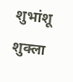शुभांशू शुक्ला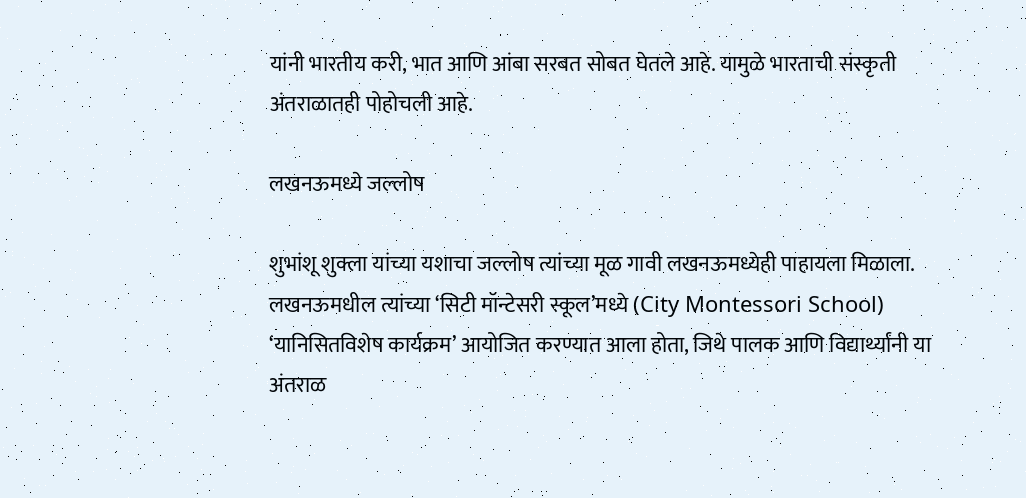यांनी भारतीय करी, भात आणि आंबा सरबत सोबत घेतले आहे. यामुळे भारताची संस्कृती अंतराळातही पोहोचली आहे.

लखनऊमध्ये जल्लोष

शुभांशू शुक्ला यांच्या यशाचा जल्लोष त्यांच्या मूळ गावी लखनऊमध्येही पाहायला मिळाला. लखनऊमधील त्यांच्या ‘सिटी मॉन्टेसरी स्कूल’मध्ये (City Montessori School) ‘यानिसितविशेष कार्यक्रम’ आयोजित करण्यात आला होता, जिथे पालक आणि विद्यार्थ्यांनी या अंतराळ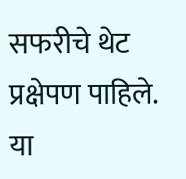सफरीचे थेट प्रक्षेपण पाहिले. या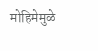मोहिमेमुळे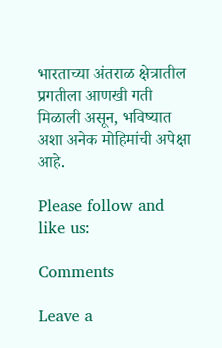भारताच्या अंतराळ क्षेत्रातील प्रगतीला आणखी गती मिळाली असून, भविष्यात अशा अनेक मोहिमांची अपेक्षा आहे.

Please follow and like us:

Comments

Leave a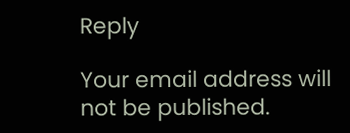Reply

Your email address will not be published.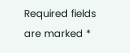Required fields are marked *